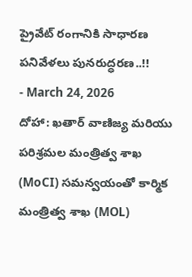ప్రైవేట్ రంగానికి సాధారణ పనివేళలు పునరుద్ధరణ..!!
- March 24, 2026
దోహా: ఖతార్ వాణిజ్య మరియు పరిశ్రమల మంత్రిత్వ శాఖ (MoCI) సమన్వయంతో కార్మిక మంత్రిత్వ శాఖ (MOL)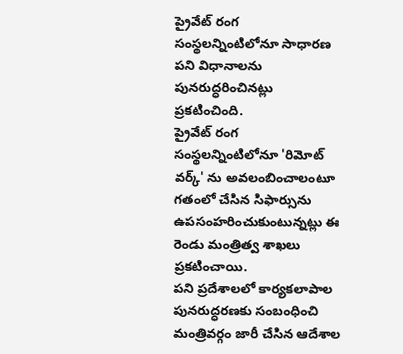ప్రైవేట్ రంగ సంస్థలన్నింటిలోనూ సాధారణ పని విధానాలను పునరుద్ధరించినట్లు ప్రకటించింది.
ప్రైవేట్ రంగ సంస్థలన్నింటిలోనూ 'రిమోట్ వర్క్' ను అవలంబించాలంటూ గతంలో చేసిన సిఫార్సును ఉపసంహరించుకుంటున్నట్లు ఈ రెండు మంత్రిత్వ శాఖలు ప్రకటించాయి.
పని ప్రదేశాలలో కార్యకలాపాల పునరుద్ధరణకు సంబంధించి మంత్రివర్గం జారీ చేసిన ఆదేశాల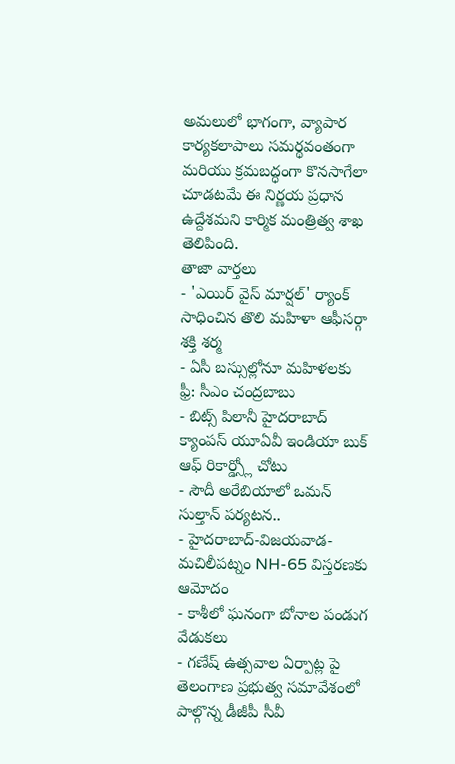అమలులో భాగంగా, వ్యాపార కార్యకలాపాలు సమర్థవంతంగా మరియు క్రమబద్ధంగా కొనసాగేలా చూడటమే ఈ నిర్ణయ ప్రధాన ఉద్దేశమని కార్మిక మంత్రిత్వ శాఖ తెలిపింది.
తాజా వార్తలు
- 'ఎయిర్ వైస్ మార్షల్' ర్యాంక్ సాధించిన తొలి మహిళా ఆఫీసర్గా శక్తి శర్మ
- ఏసీ బస్సుల్లోనూ మహిళలకు ఫ్రీ: సీఎం చంద్రబాబు
- బిట్స్ పిలానీ హైదరాబాద్ క్యాంపస్ యూఏవీ ఇండియా బుక్ ఆఫ్ రికార్డ్స్లో చోటు
- సౌదీ అరేబియాలో ఒమన్ సుల్తాన్ పర్యటన..
- హైదరాబాద్-విజయవాడ-మచిలీపట్నం NH-65 విస్తరణకు ఆమోదం
- కాశీలో ఘనంగా బోనాల పండుగ వేడుకలు
- గణేష్ ఉత్సవాల ఏర్పాట్ల పై తెలంగాణ ప్రభుత్వ సమావేశంలో పాల్గొన్న డీజీపీ సీవీ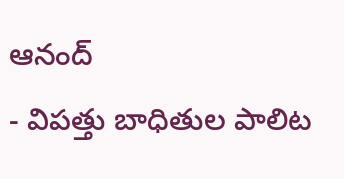ఆనంద్
- విపత్తు బాధితుల పాలిట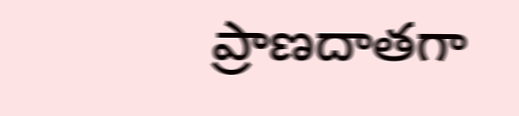ప్రాణదాతగా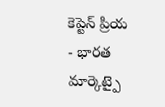కెప్టెన్ ప్రియ
- భారత మార్కెట్పై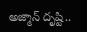అజ్మాన్ దృష్టి..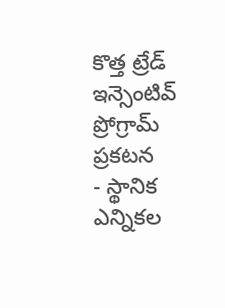కొత్త ట్రేడ్ ఇన్సెంటివ్ ప్రోగ్రామ్ ప్రకటన
- స్థానిక ఎన్నికల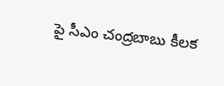పై సీఎం చంద్రబాబు కీలక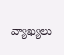వ్యాఖ్యలు